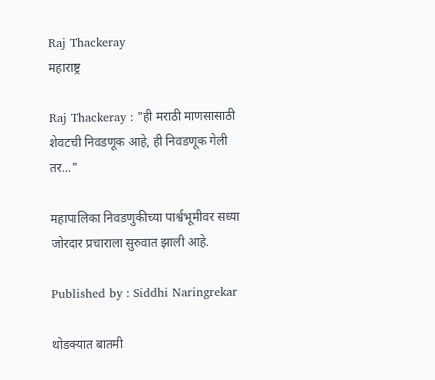Raj Thackeray
महाराष्ट्र

Raj Thackeray : "ही मराठी माणसासाठी शेवटची निवडणूक आहे, ही निवडणूक गेली तर..."

महापालिका निवडणुकीच्या पार्श्वभूमीवर सध्या जोरदार प्रचाराला सुरुवात झाली आहे.

Published by : Siddhi Naringrekar

थोडक्यात बातमी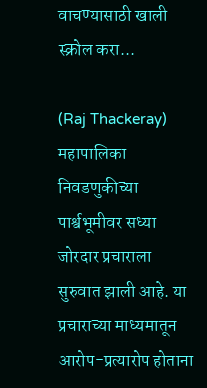वाचण्यासाठी खाली स्क्रोल करा...

(Raj Thackeray) महापालिका निवडणुकीच्या पार्श्वभूमीवर सध्या जोरदार प्रचाराला सुरुवात झाली आहे. या प्रचाराच्या माध्यमातून आरोप-प्रत्यारोप होताना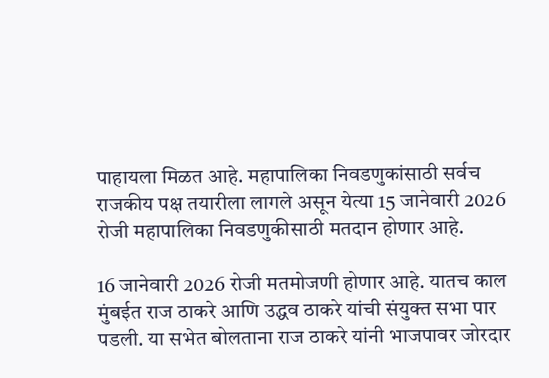पाहायला मिळत आहे. महापालिका निवडणुकांसाठी सर्वच राजकीय पक्ष तयारीला लागले असून येत्या 15 जानेवारी 2026 रोजी महापालिका निवडणुकीसाठी मतदान होणार आहे.

16 जानेवारी 2026 रोजी मतमोजणी होणार आहे. यातच काल मुंबईत राज ठाकरे आणि उद्धव ठाकरे यांची संयुक्त सभा पार पडली. या सभेत बोलताना राज ठाकरे यांनी भाजपावर जोरदार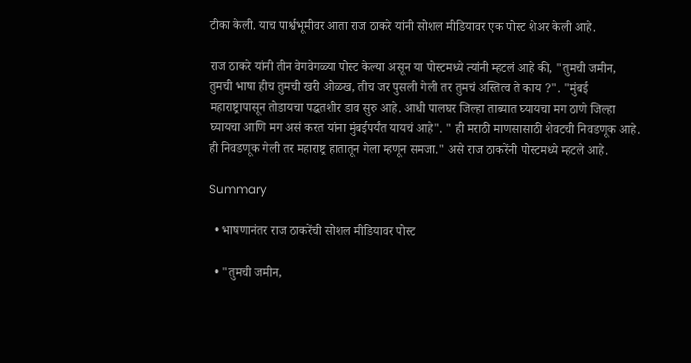टीका केली. याच पार्श्वभूमीवर आता राज ठाकरे यांनी सोशल मीडियावर एक पोस्ट शेअर केली आहे.

राज ठाकरे यांनी तीन वेगवेगळ्या पोस्ट केल्या असून या पोस्टमध्ये त्यांनी म्हटलं आहे की, "तुमची जमीन, तुमची भाषा हीच तुमची खरी ओळख, तीच जर पुसली गेली तर तुमचं अस्तित्व ते काय ?". "मुंबई महाराष्ट्रापासून तोडायचा पद्धतशीर डाव सुरु आहे. आधी पालघर जिल्हा ताब्यात घ्यायचा मग ठाणे जिल्हा घ्यायचा आणि मग असं करत यांना मुंबईपर्यंत यायचं आहे". " ही मराठी माणसासाठी शेवटची निवडणूक आहे. ही निवडणूक गेली तर महाराष्ट्र हातातून गेला म्हणून समजा." असे राज ठाकरेंनी पोस्टमध्ये म्हटले आहे.

Summary

  • भाषणानंतर राज ठाकरेंची सोशल मीडियावर पोस्ट

  • "तुमची जमीन,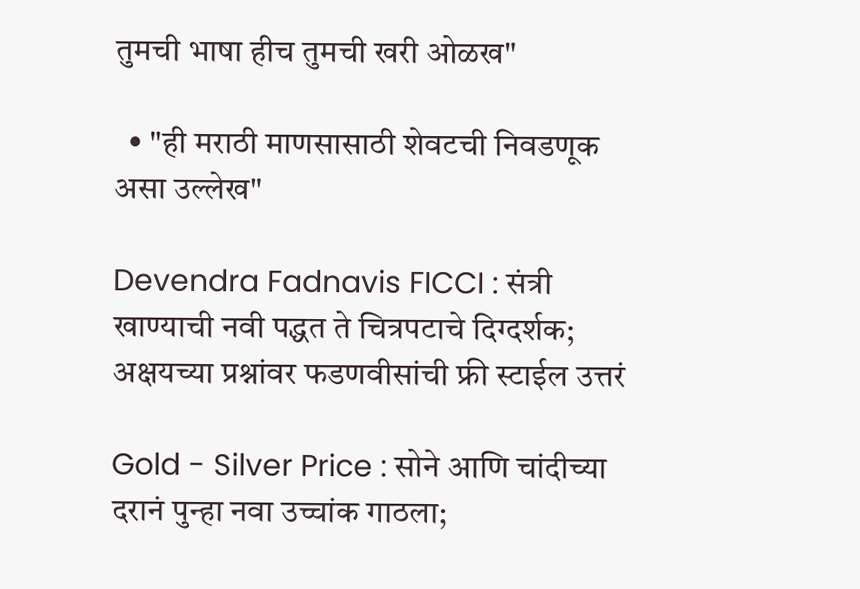तुमची भाषा हीच तुमची खरी ओळख"

  • "ही मराठी माणसासाठी शेवटची निवडणूक असा उल्लेख"

Devendra Fadnavis FICCI : संत्री खाण्याची नवी पद्धत ते चित्रपटाचे दिग्दर्शक; अक्षयच्या प्रश्नांवर फडणवीसांची फ्री स्टाईल उत्तरं

Gold - Silver Price : सोने आणि चांदीच्या दरानं पुन्हा नवा उच्चांक गाठला;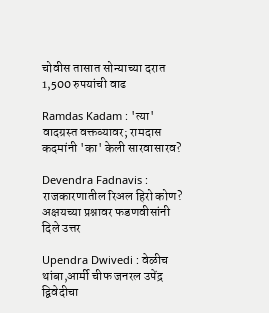चोवीस तासात सोन्याच्या दरात 1,500 रुपयांची वाढ

Ramdas Kadam : 'त्या' वादग्रस्त वक्तव्यावर; रामदास कदमांनी 'का' केली सारवासारव?

Devendra Fadnavis : राजकारणातील रिअल हिरो कोण? अक्षयच्या प्रश्नावर फडणवीसांनी दिले उत्तर

Upendra Dwivedi : वेळीच थांबा,आर्मी चीफ जनरल उपेंद्र द्विवेदीचा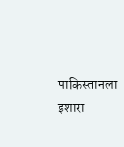पाकिस्तानला इशारा